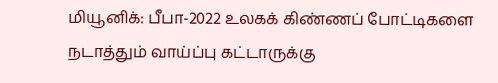மியூனிக்: பீபா-2022 உலகக் கிண்ணப் போட்டிகளை நடாத்தும் வாய்ப்பு கட்டாருக்கு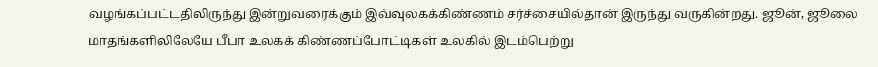வழங்கப்பட்டதிலிருந்து இன்றுவரைக்கும் இவ்வுலகக்கிண்ணம் சர்ச்சையில்தான் இருந்து வருகின்றது. ஜூன், ஜூலை மாதங்களிலிலேயே பீபா உலகக் கிண்ணப்போட்டிகள் உலகில் இடம்பெற்று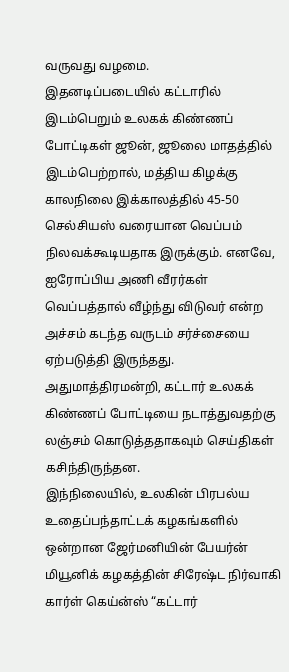வருவது வழமை.
இதனடிப்படையில் கட்டாரில் இடம்பெறும் உலகக் கிண்ணப் போட்டிகள் ஜூன், ஜூலை மாதத்தில் இடம்பெற்றால், மத்திய கிழக்கு காலநிலை இக்காலத்தில் 45-50 செல்சியஸ் வரையான வெப்பம் நிலவக்கூடியதாக இருக்கும். எனவே, ஐரோப்பிய அணி வீரர்கள் வெப்பத்தால் வீழ்ந்து விடுவர் என்ற அச்சம் கடந்த வருடம் சர்ச்சையை ஏற்படுத்தி இருந்தது.
அதுமாத்திரமன்றி, கட்டார் உலகக் கிண்ணப் போட்டியை நடாத்துவதற்கு லஞ்சம் கொடுத்ததாகவும் செய்திகள் கசிந்திருந்தன.
இந்நிலையில், உலகின் பிரபல்ய உதைப்பந்தாட்டக் கழகங்களில் ஒன்றான ஜேர்மனியின் பேயர்ன் மியூனிக் கழகத்தின் சிரேஷ்ட நிர்வாகி கார்ள் கெய்ன்ஸ் “கட்டார்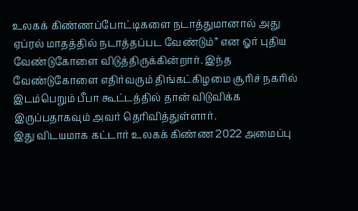உலகக் கிண்ணப்போட்டிகளை நடாத்துமானால் அது ஏப்ரல் மாதத்தில் நடாத்தப்பட வேண்டும்” என ஓர் புதிய வேண்டுகோளை விடுத்திருக்கின்றார். இந்த வேண்டுகோளை எதிர்வரும் திங்கட்கிழமை சூரிச் நகரில் இடம்பெறும் பீபா கூட்டத்தில் தான் விடுவிக்க இருப்பதாகவும் அவர் தெரிவித்துள்ளார்.
இது விடயமாக கட்டார் உலகக் கிண்ண 2022 அமைப்பு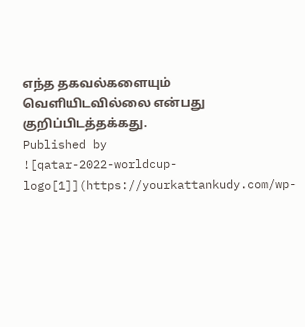எந்த தகவல்களையும் வெளியிடவில்லை என்பது குறிப்பிடத்தக்கது.
Published by
![qatar-2022-worldcup-logo[1]](https://yourkattankudy.com/wp-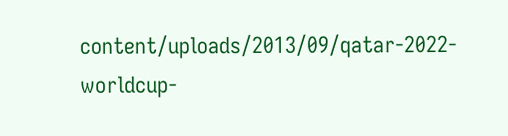content/uploads/2013/09/qatar-2022-worldcup-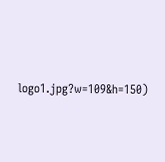logo1.jpg?w=109&h=150)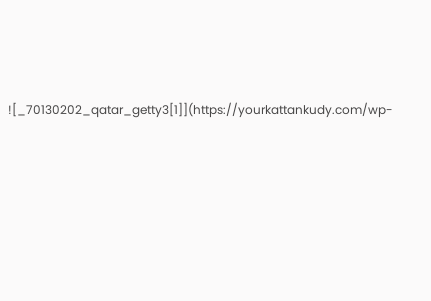![_70130202_qatar_getty3[1]](https://yourkattankudy.com/wp-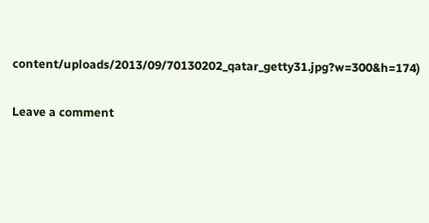content/uploads/2013/09/70130202_qatar_getty31.jpg?w=300&h=174)

Leave a comment